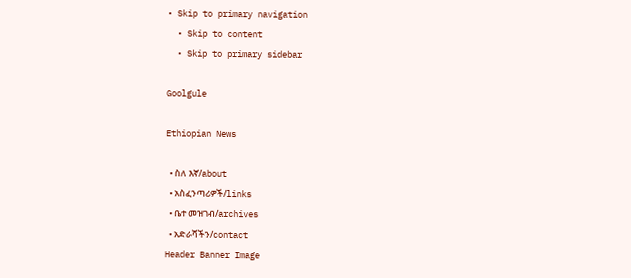• Skip to primary navigation
  • Skip to content
  • Skip to primary sidebar

Goolgule

Ethiopian News

  • ስለ እኛ/about
  • አስፈንጣሪዎች/links
  • ቤተ መዝገብ/archives
  • አድራሻችን/contact
Header Banner Image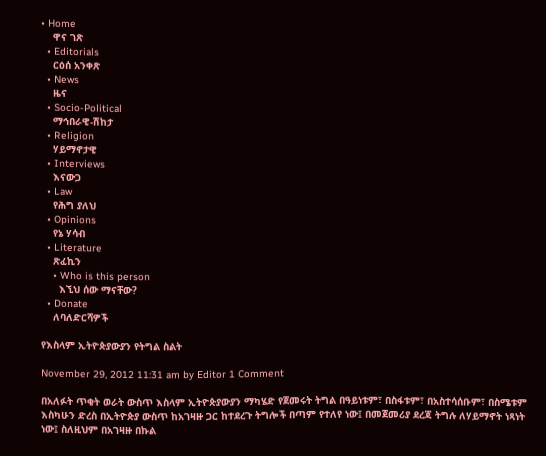• Home
    ዋና ገጽ
  • Editorials
    ርዕሰ አንቀጽ
  • News
    ዜና
  • Socio-Political
    ማኅበራዊ-ሽከታ
  • Religion
    ሃይማኖታዊ
  • Interviews
    እናውጋ
  • Law
    የሕግ ያለህ
  • Opinions
    የኔ ሃሳብ
  • Literature
    ጽፈኪን
    • Who is this person
      እኚህ ሰው ማናቸው?
  • Donate
    ለባለድርሻዎች

የእስላም ኢትዮጵያውያን የትግል ስልት

November 29, 2012 11:31 am by Editor 1 Comment

በአለፉት ጥቂት ወራት ውስጥ እስላም ኢትዮጵያውያን ማካሄድ የጀመሩት ትግል በዓይነቱም፣ በስፋቱም፣ በአስተሳሰቡም፣ በስሜቱም እስካሁን ድረስ በኢትዮጵያ ውስጥ ከአገዛዙ ጋር ከተደረጉ ትግሎች በጣም የተለየ ነው፤ በመጀመሪያ ደረጃ ትግሉ ለሃይማኖት ነጻነት ነው፤ ስለዚህም በአገዛዙ በኩል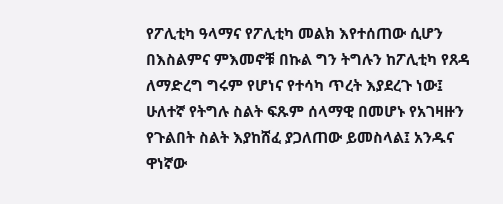የፖሊቲካ ዓላማና የፖሊቲካ መልክ እየተሰጠው ሲሆን በእስልምና ምእመኖቹ በኩል ግን ትግሉን ከፖሊቲካ የጸዳ ለማድረግ ግሩም የሆነና የተሳካ ጥረት እያደረጉ ነው፤ ሁለተኛ የትግሉ ስልት ፍጹም ሰላማዊ በመሆኑ የአገዛዙን የጉልበት ስልት እያከሸፈ ያጋለጠው ይመስላል፤ አንዱና ዋነኛው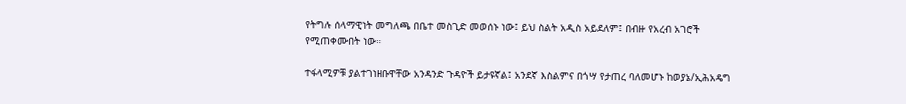የትግሉ ሰላማዊነት መግለጫ በቤተ መስጊድ መወሰኑ ነው፤ ይህ ስልት አዲስ አይደለም፤ በብዙ የአረብ አገሮች የሚጠቀሙበት ነው።

ተፋላሚዎቹ ያልተገነዘቡዋቸው አንዳንድ ጉዳዮች ይታዩኛል፤ አንደኛ እስልምና በጎሣ የታጠረ ባለመሆኑ ከወያኔ/ኢሕአዴግ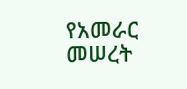የአመራር መሠረት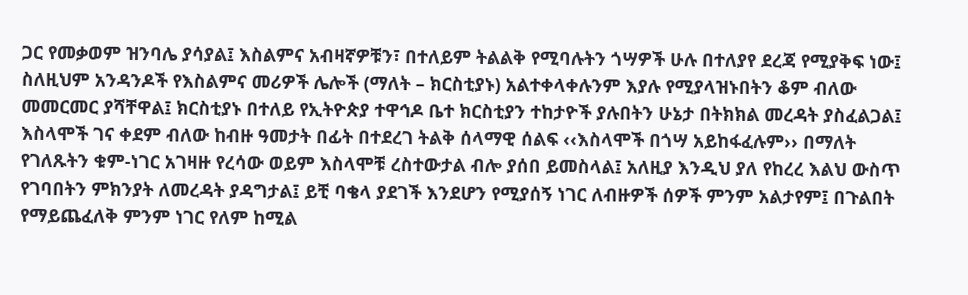ጋር የመቃወም ዝንባሌ ያሳያል፤ እስልምና አብዛኛዎቹን፣ በተለይም ትልልቅ የሚባሉትን ጎሣዎች ሁሉ በተለያየ ደረጃ የሚያቅፍ ነው፤ ስለዚህም አንዳንዶች የእስልምና መሪዎች ሌሎች (ማለት – ክርስቲያኑ) አልተቀላቀሉንም እያሉ የሚያላዝኑበትን ቆም ብለው መመርመር ያሻቸዋል፤ ክርስቲያኑ በተለይ የኢትዮጵያ ተዋኅዶ ቤተ ክርስቲያን ተከታዮች ያሉበትን ሁኔታ በትክክል መረዳት ያስፈልጋል፤ እስላሞች ገና ቀደም ብለው ከብዙ ዓመታት በፊት በተደረገ ትልቅ ሰላማዊ ሰልፍ ‹‹እስላሞች በጎሣ አይከፋፈሉም›› በማለት የገለጹትን ቁም-ነገር አገዛዙ የረሳው ወይም እስላሞቹ ረስተውታል ብሎ ያሰበ ይመስላል፤ አለዚያ እንዲህ ያለ የከረረ እልህ ውስጥ የገባበትን ምክንያት ለመረዳት ያዳግታል፤ ይቺ ባቄላ ያደገች እንደሆን የሚያሰኝ ነገር ለብዙዎች ሰዎች ምንም አልታየም፤ በጉልበት የማይጨፈለቅ ምንም ነገር የለም ከሚል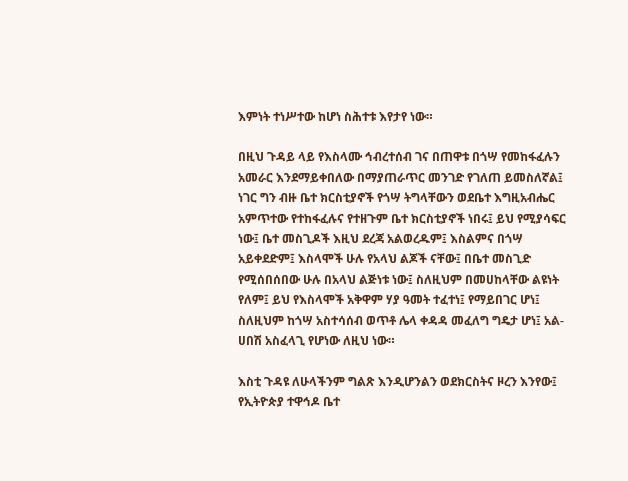እምነት ተነሥተው ከሆነ ስሕተቱ እየታየ ነው።

በዚህ ጉዳይ ላይ የእስላሙ ኅብረተሰብ ገና በጠዋቱ በጎሣ የመከፋፈሉን አመራር እንደማይቀበለው በማያጠራጥር መንገድ የገለጠ ይመስለኛል፤ ነገር ግን ብዙ ቤተ ክርስቲያኖች የጎሣ ትግላቸውን ወደቤተ እግዚአብሔር አምጥተው የተከፋፈሉና የተዘጉም ቤተ ክርስቲያኖች ነበሩ፤ ይህ የሚያሳፍር ነው፤ ቤተ መስጊዶች እዚህ ደረጃ አልወረዱም፤ እስልምና በጎሣ አይቀደድም፤ እስላሞች ሁሉ የአላህ ልጆች ናቸው፤ በቤተ መስጊድ የሚሰበሰበው ሁሉ በአላህ ልጅነቱ ነው፤ ስለዚህም በመሀከላቸው ልዩነት የለም፤ ይህ የእስላሞች አቅዋም ሃያ ዓመት ተፈተነ፤ የማይበገር ሆነ፤ ስለዚህም ከጎሣ አስተሳሰብ ወጥቶ ሌላ ቀዳዳ መፈለግ ግዴታ ሆነ፤ አል-ሀበሽ አስፈላጊ የሆነው ለዚህ ነው።

እስቲ ጉዳዩ ለሁላችንም ግልጽ እንዲሆንልን ወደክርስትና ዞረን እንየው፤ የኢትዮጵያ ተዋኅዶ ቤተ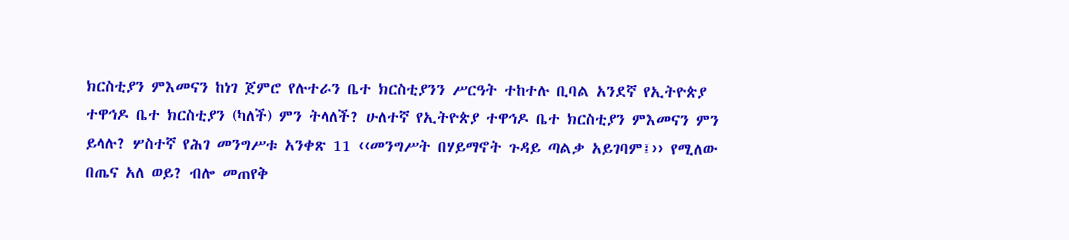ክርስቲያን ምእመናን ከነገ ጀምሮ የሉተራን ቤተ ክርስቲያንን ሥርዓት ተከተሉ ቢባል አንደኛ የኢትዮጵያ ተዋኅዶ ቤተ ክርስቲያን (ካለች) ምን ትላለች? ሁለተኛ የኢትዮጵያ ተዋኅዶ ቤተ ክርስቲያን ምእመናን ምን ይላሉ? ሦስተኛ የሕገ መንግሥቱ አንቀጽ 11 ‹‹መንግሥት በሃይማኖት ጉዳይ ጣልቃ አይገባም፤›› የሚለው በጤና አለ ወይ? ብሎ መጠየቅ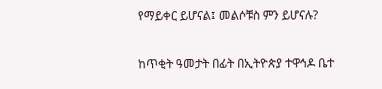የማይቀር ይሆናል፤ መልሶቹስ ምን ይሆናሉ?

ከጥቂት ዓመታት በፊት በኢትዮጵያ ተዋኅዶ ቤተ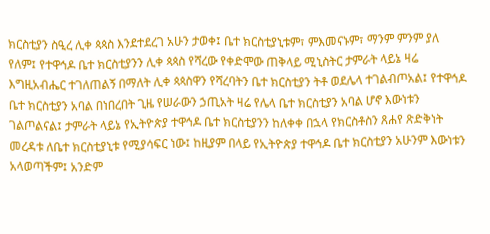ክርስቲያን ስዒረ ሊቀ ጳጳስ እንደተደረገ አሁን ታወቀ፤ ቤተ ክርስቲያኒቱም፣ ምእመናኑም፣ ማንም ምንም ያለ የለም፤ የተዋኅዶ ቤተ ክርስቲያንን ሊቀ ጳጳስ የሻረው የቀድሞው ጠቅላይ ሚኒስትር ታምራት ላይኔ ዛሬ እግዚአብሔር ተገለጠልኝ በማለት ሊቀ ጳጳስዋን የሻረባትን ቤተ ክርስቲያን ትቶ ወደሌላ ተገልብጦአል፤ የተዋኅዶ ቤተ ክርስቲያን አባል በነበረበት ጊዜ የሠራውን ኃጢአት ዛሬ የሌላ ቤተ ክርስቲያን አባል ሆኖ እውነቱን ገልጦልናል፤ ታምራት ላይኔ የኢትዮጵያ ተዋኅዶ ቤተ ክርስቲያንን ከለቀቀ በኋላ የክርስቶስን ጸሐየ ጽድቅነት መረዳቱ ለቤተ ክርስቲያኒቱ የሚያሳፍር ነው፤ ከዚያም በላይ የኢትዮጵያ ተዋኅዶ ቤተ ክርስቲያን አሁንም እውነቱን አላወጣችም፤ አንድም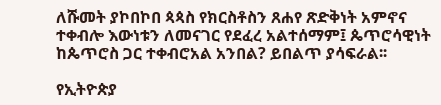ለሹመት ያኮበኮበ ጳጳስ የክርስቶስን ጸሐየ ጽድቅነት አምኖና ተቀብሎ እውነቱን ለመናገር የደፈረ አልተሰማም፤ ጴጥሮሳዊነት ከጴጥሮስ ጋር ተቀብሮአል አንበል? ይበልጥ ያሳፍራል፡፡

የኢትዮጵያ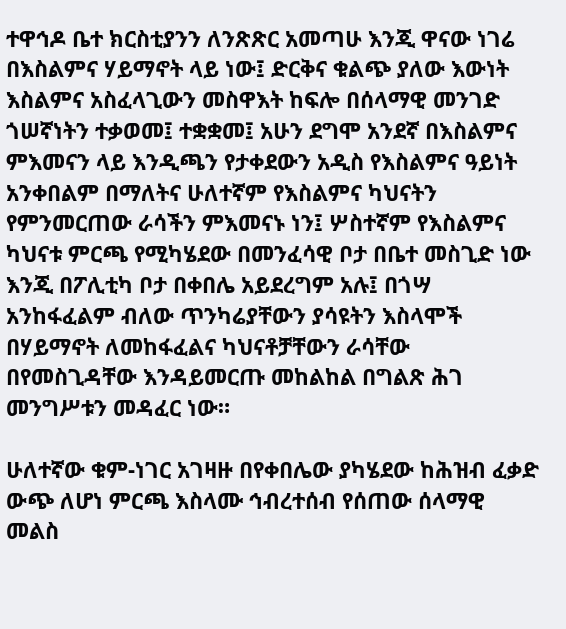ተዋኅዶ ቤተ ክርስቲያንን ለንጽጽር አመጣሁ እንጂ ዋናው ነገሬ በእስልምና ሃይማኖት ላይ ነው፤ ድርቅና ቁልጭ ያለው እውነት እስልምና አስፈላጊውን መስዋእት ከፍሎ በሰላማዊ መንገድ ጎሠኛነትን ተቃወመ፤ ተቋቋመ፤ አሁን ደግሞ አንደኛ በእስልምና ምእመናን ላይ እንዲጫን የታቀደውን አዲስ የእስልምና ዓይነት አንቀበልም በማለትና ሁለተኛም የእስልምና ካህናትን የምንመርጠው ራሳችን ምእመናኑ ነን፤ ሦስተኛም የእስልምና ካህናቱ ምርጫ የሚካሄደው በመንፈሳዊ ቦታ በቤተ መስጊድ ነው እንጂ በፖሊቲካ ቦታ በቀበሌ አይደረግም አሉ፤ በጎሣ አንከፋፈልም ብለው ጥንካሬያቸውን ያሳዩትን እስላሞች በሃይማኖት ለመከፋፈልና ካህናቶቻቸውን ራሳቸው በየመስጊዳቸው እንዳይመርጡ መከልከል በግልጽ ሕገ መንግሥቱን መዳፈር ነው።

ሁለተኛው ቁም-ነገር አገዛዙ በየቀበሌው ያካሄደው ከሕዝብ ፈቃድ ውጭ ለሆነ ምርጫ እስላሙ ኅብረተሰብ የሰጠው ሰላማዊ መልስ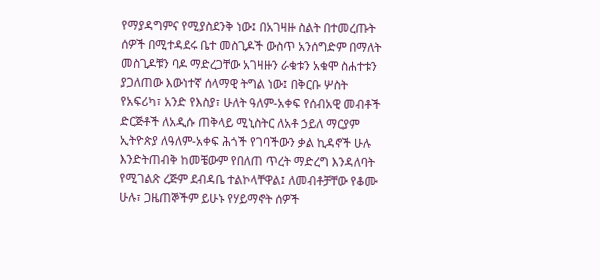የማያዳግምና የሚያስደንቅ ነው፤ በአገዛዙ ስልት በተመረጡት ሰዎች በሚተዳደሩ ቤተ መስጊዶች ውስጥ አንሰግድም በማለት መስጊዶቹን ባዶ ማድረጋቸው አገዛዙን ራቁቱን አቁሞ ስሐተቱን ያጋለጠው እውነተኛ ሰላማዊ ትግል ነው፤ በቅርቡ ሦስት የአፍሪካ፣ አንድ የእስያ፣ ሁለት ዓለም-አቀፍ የሰብአዊ መብቶች ድርጅቶች ለአዲሱ ጠቅላይ ሚኒስትር ለአቶ ኃይለ ማርያም ኢትዮጵያ ለዓለም-አቀፍ ሕጎች የገባችውን ቃል ኪዳኖች ሁሉ እንድትጠብቅ ከመቼውም የበለጠ ጥረት ማድረግ እንዳለባት የሚገልጽ ረጅም ደብዳቤ ተልኮላቸዋል፤ ለመብቶቻቸው የቆሙ ሁሉ፣ ጋዜጠኞችም ይሁኑ የሃይማኖት ሰዎች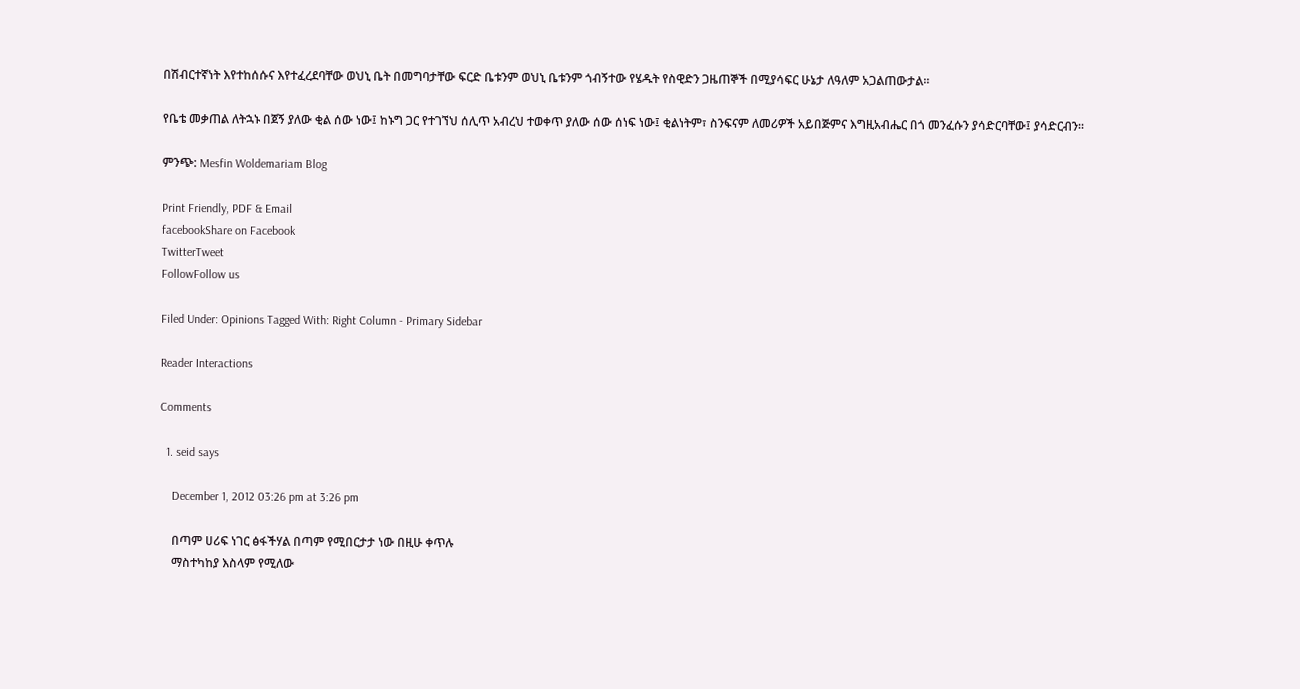በሽብርተኛነት እየተከሰሱና እየተፈረደባቸው ወህኒ ቤት በመግባታቸው ፍርድ ቤቱንም ወህኒ ቤቱንም ጎብኝተው የሄዱት የስዊድን ጋዜጠኞች በሚያሳፍር ሁኔታ ለዓለም አጋልጠውታል።

የቤቴ መቃጠል ለትኋኑ በጀኝ ያለው ቂል ሰው ነው፤ ከኑግ ጋር የተገኘህ ሰሊጥ አብረህ ተወቀጥ ያለው ሰው ሰነፍ ነው፤ ቂልነትም፣ ስንፍናም ለመሪዎች አይበጅምና እግዚአብሔር በጎ መንፈሱን ያሳድርባቸው፤ ያሳድርብን።

ምንጭ: Mesfin Woldemariam Blog

Print Friendly, PDF & Email
facebookShare on Facebook
TwitterTweet
FollowFollow us

Filed Under: Opinions Tagged With: Right Column - Primary Sidebar

Reader Interactions

Comments

  1. seid says

    December 1, 2012 03:26 pm at 3:26 pm

    በጣም ሀሪፍ ነገር ፅፋችሃል በጣም የሚበርታታ ነው በዚሁ ቀጥሉ
    ማስተካከያ እስላም የሚለው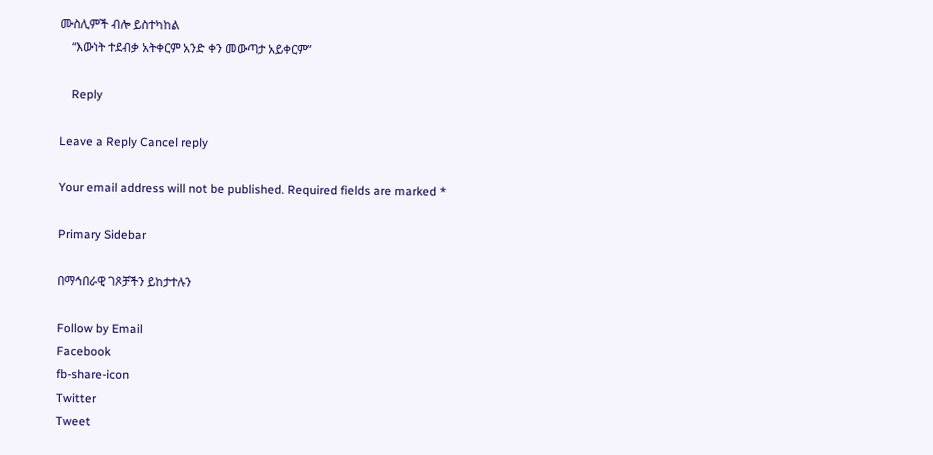ሙስሊምች ብሎ ይስተካከል
    “እውነት ተደብቃ አትቀርም አንድ ቀን መውጣታ አይቀርም”

    Reply

Leave a Reply Cancel reply

Your email address will not be published. Required fields are marked *

Primary Sidebar

በማኅበራዊ ገጾቻችን ይከታተሉን

Follow by Email
Facebook
fb-share-icon
Twitter
Tweet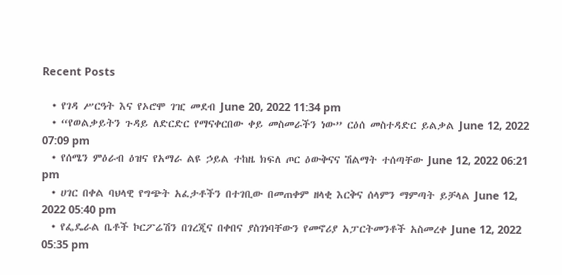Recent Posts

  • የገዳ ሥርዓት እና የኦሮሞ ገዢ መደብ June 20, 2022 11:34 pm
  • “የወልቃይትን ጉዳይ ለድርድር የማናቀርበው ቀይ መስመራችን ነው” ርዕሰ መስተዳድር ይልቃል June 12, 2022 07:09 pm
  • የሰሜን ምዕራብ ዕዝና የአማራ ልዩ ኃይል ተከዜ ክፍለ ጦር ዕውቅናና ሽልማት ተሰጣቸው June 12, 2022 06:21 pm
  • ሀገር በቀል ባህላዊ የግጭት አፈታቶችን በተገቢው በመጠቀም ዘላቂ እርቅና ሰላምን ማምጣት ይቻላል June 12, 2022 05:40 pm
  • የፌዴራል ቤቶች ኮርፖሬሽን በገረጂና በቀበና ያስገነባቸውን የመኖሪያ አፓርትመንቶች አስመረቀ June 12, 2022 05:35 pm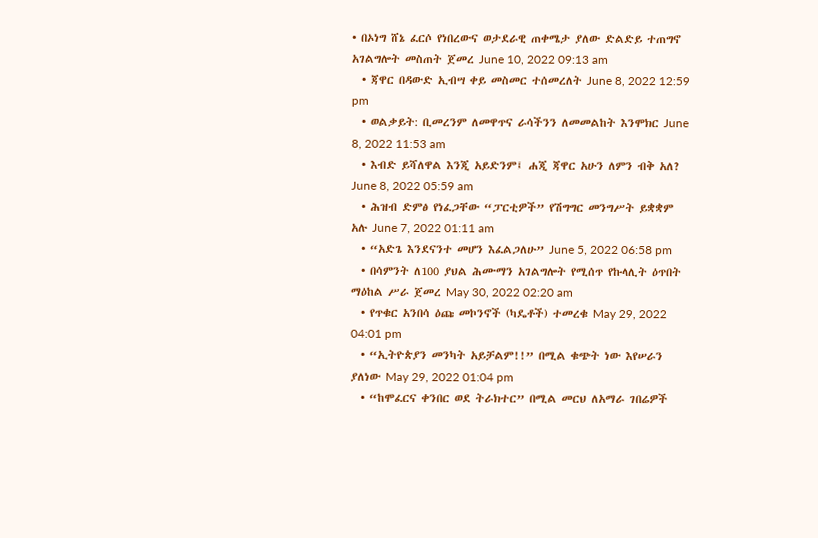• በኦነግ ሸኔ ፈርሶ የነበረውና ወታደራዊ ጠቀሜታ ያለው ድልድይ ተጠግኖ አገልግሎት መስጠት ጀመረ June 10, 2022 09:13 am
  • ጃዋር በዳውድ ኢብሣ ቀይ መስመር ተሰመረለት June 8, 2022 12:59 pm
  • ወልቃይት: ቢመረንም ለመዋጥና ራሳችንን ለመመልከት እንሞክር June 8, 2022 11:53 am
  • እብድ ይሻለዋል እንጂ አይድንም፤ ሐጂ ጃዋር አሁን ለምን ብቅ አለ? June 8, 2022 05:59 am
  • ሕዝብ ድምፅ የነፈጋቸው “ፓርቲዎች” የሽግግር መንግሥት ይቋቋም አሉ June 7, 2022 01:11 am
  • “አድጌ እንደናንተ መሆን እፈልጋለሁ” June 5, 2022 06:58 pm
  • በሳምንት ለ100 ያህል ሕሙማን አገልግሎት የሚሰጥ የኩላሊት ዕጥበት ማዕከል ሥራ ጀመረ May 30, 2022 02:20 am
  • የጥቁር አንበሳ ዕጩ መኮንኖች (ካዴቶች) ተመረቁ May 29, 2022 04:01 pm
  • “ኢትዮጵያን መንካት አይቻልም!!” በሚል ቁጭት ነው እየሠራን ያለነው May 29, 2022 01:04 pm
  • “ከሞፈርና ቀንበር ወደ ትራክተር” በሚል መርህ ለአማራ ገበሬዎች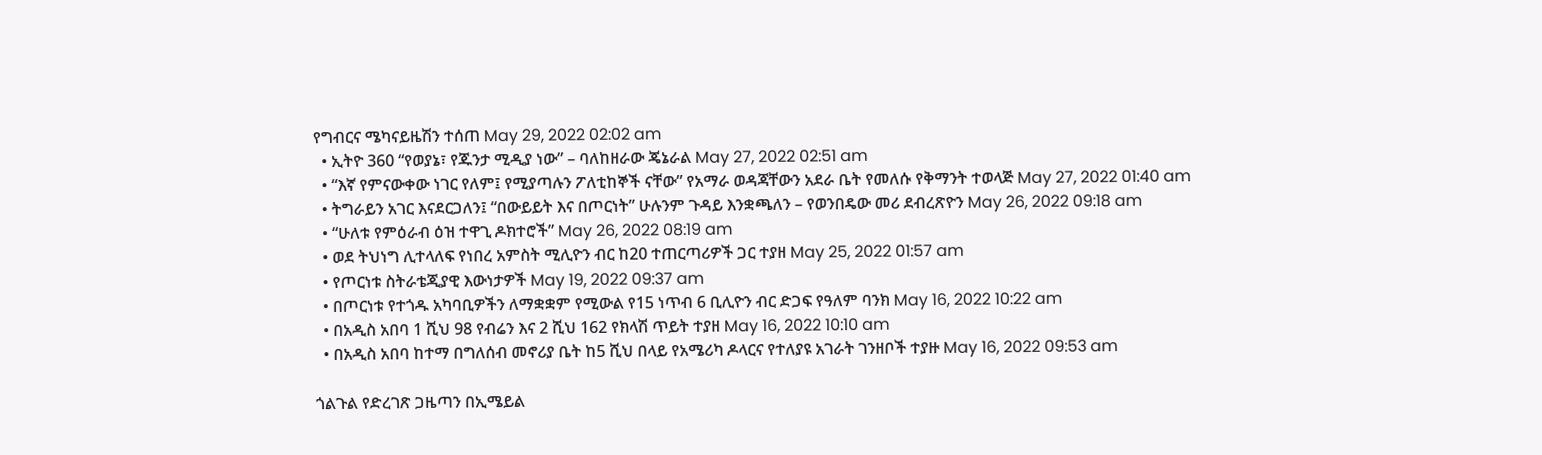የግብርና ሜካናይዜሽን ተሰጠ May 29, 2022 02:02 am
  • ኢትዮ 360 “የወያኔ፣ የጁንታ ሚዲያ ነው” – ባለከዘራው ጄኔራል May 27, 2022 02:51 am
  • “እኛ የምናውቀው ነገር የለም፤ የሚያጣሉን ፖለቲከኞች ናቸው” የአማራ ወዳጃቸውን አደራ ቤት የመለሱ የቅማንት ተወላጅ May 27, 2022 01:40 am
  • ትግራይን አገር እናደርጋለን፤ “በውይይት እና በጦርነት” ሁሉንም ጉዳይ እንቋጫለን – የወንበዴው መሪ ደብረጽዮን May 26, 2022 09:18 am
  • “ሁለቱ የምዕራብ ዕዝ ተዋጊ ዶክተሮች” May 26, 2022 08:19 am
  • ወደ ትህነግ ሊተላለፍ የነበረ አምስት ሚሊዮን ብር ከ20 ተጠርጣሪዎች ጋር ተያዘ May 25, 2022 01:57 am
  • የጦርነቱ ስትራቴጂያዊ እውነታዎች May 19, 2022 09:37 am
  • በጦርነቱ የተጎዱ አካባቢዎችን ለማቋቋም የሚውል የ15 ነጥብ 6 ቢሊዮን ብር ድጋፍ የዓለም ባንክ May 16, 2022 10:22 am
  • በአዲስ አበባ 1 ሺህ 98 የብሬን እና 2 ሺህ 162 የክላሽ ጥይት ተያዘ May 16, 2022 10:10 am
  • በአዲስ አበባ ከተማ በግለሰብ መኖሪያ ቤት ከ5 ሺህ በላይ የአሜሪካ ዶላርና የተለያዩ አገራት ገንዘቦች ተያዙ May 16, 2022 09:53 am

ጎልጉል የድረገጽ ጋዜጣን በኢሜይል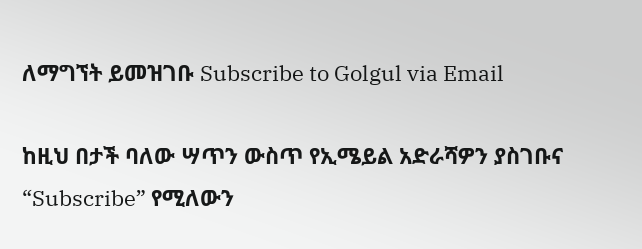ለማግኘት ይመዝገቡ Subscribe to Golgul via Email

ከዚህ በታች ባለው ሣጥን ውስጥ የኢሜይል አድራሻዎን ያስገቡና “Subscribe” የሚለውን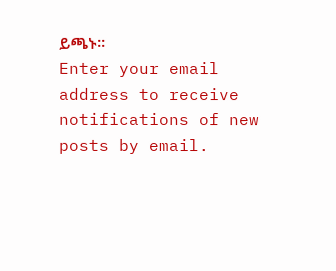ይጫኑ፡፡
Enter your email address to receive notifications of new posts by email.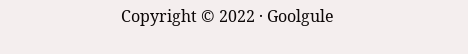Copyright © 2022 · Goolgule